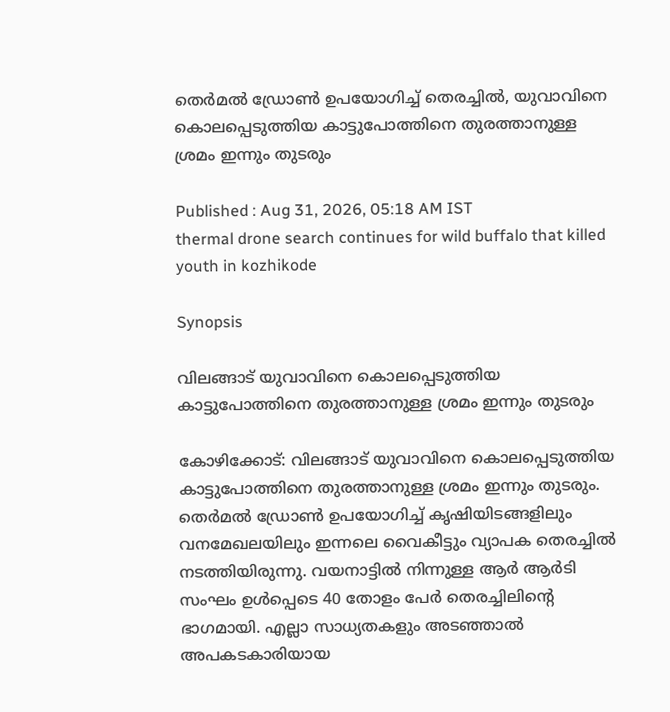തെർമൽ ഡ്രോൺ ഉപയോഗിച്ച് തെരച്ചിൽ, യുവാവിനെ കൊലപ്പെടുത്തിയ കാട്ടുപോത്തിനെ തുരത്താനുള്ള ശ്രമം ഇന്നും തുടരും

Published : Aug 31, 2026, 05:18 AM IST
thermal drone search continues for wild buffalo that killed youth in kozhikode

Synopsis

വിലങ്ങാട് യുവാവിനെ കൊലപ്പെടുത്തിയ കാട്ടുപോത്തിനെ തുരത്താനുള്ള ശ്രമം ഇന്നും തുടരും

കോഴിക്കോട്: വിലങ്ങാട് യുവാവിനെ കൊലപ്പെടുത്തിയ കാട്ടുപോത്തിനെ തുരത്താനുള്ള ശ്രമം ഇന്നും തുടരും. തെർമൽ ഡ്രോൺ ഉപയോഗിച്ച് കൃഷിയിടങ്ങളിലും വനമേഖലയിലും ഇന്നലെ വൈകീട്ടും വ്യാപക തെരച്ചിൽ നടത്തിയിരുന്നു. വയനാട്ടിൽ നിന്നുള്ള ആർ ആർടി സംഘം ഉൾപ്പെടെ 40 തോളം പേർ തെരച്ചിലിന്റെ ഭാഗമായി. എല്ലാ സാധ്യതകളും അടഞ്ഞാൽ അപകടകാരിയായ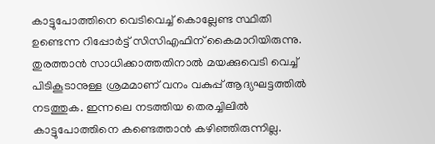കാട്ടുപോത്തിനെ വെടിവെച്ച് കൊല്ലേണ്ട സ്ഥിതി ഉണ്ടെന്ന റിപ്പോർട്ട്‌ സിസിഎഫിന് കൈമാറിയിരുന്നു. തുരത്താൻ സാധിക്കാത്തതിനാൽ മയക്കുവെടി വെച്ച് പിടികൂടാനുള്ള ശ്രമമാണ് വനം വകുപ്പ് ആദ്യഘട്ടത്തിൽ നടത്തുക. ഇന്നലെ നടത്തിയ തെരച്ചിലിൽ കാട്ടുപോത്തിനെ കണ്ടെത്താൻ കഴിഞ്ഞിരുന്നില്ല.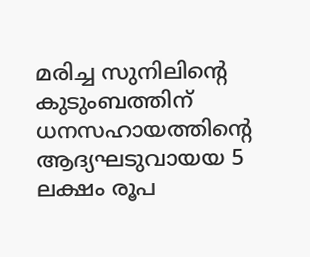മരിച്ച സുനിലിന്റെ കുടുംബത്തിന് ധനസഹായത്തിന്റെ ആദ്യഘടുവായയ 5 ലക്ഷം രൂപ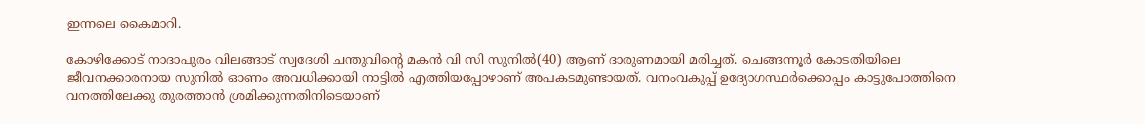ഇന്നലെ കൈമാറി.

കോഴിക്കോട് നാദാപുരം വിലങ്ങാട് സ്വദേശി ചന്തുവിന്‍റെ മകന്‍ വി സി സുനില്‍(40) ആണ് ദാരുണമായി മരിച്ചത്. ചെങ്ങന്നൂര്‍ കോടതിയിലെ ജീവനക്കാരനായ സുനില്‍ ഓണം അവധിക്കായി നാട്ടില്‍ എത്തിയപ്പോഴാണ് അപകടമുണ്ടായത്. വനംവകുപ്പ് ഉദ്യോഗസ്ഥര്‍ക്കൊപ്പം കാട്ടുപോത്തിനെ വനത്തിലേക്കു തുരത്താന്‍ ശ്രമിക്കുന്നതിനിടെയാണ്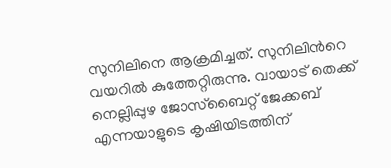സുനിലിനെ ആക്രമിച്ചത്. സുനിലിന്‍റെ വയറില്‍ കുത്തേറ്റിരുന്നു. വായാട് തെക്ക് നെല്ലിപ്പുഴ ജോസ്‌ബൈറ്റ് ജേക്കബ് എന്നയാളുടെ കൃഷിയിടത്തിന്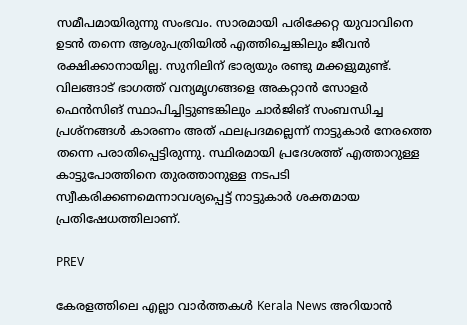സമീപമായിരുന്നു സംഭവം. സാരമായി പരിക്കേറ്റ യുവാവിനെ ഉടന്‍ തന്നെ ആശുപത്രിയില്‍ എത്തിച്ചെങ്കിലും ജീവന്‍ രക്ഷിക്കാനായില്ല. സുനിലിന് ഭാര്യയും രണ്ടു മക്കളുമുണ്ട്. വിലങ്ങാട് ഭാഗത്ത് വന്യമൃഗങ്ങളെ അകറ്റാന്‍ സോളര്‍ ഫെന്‍സിങ് സ്ഥാപിച്ചിട്ടുണ്ടങ്കിലും ചാര്‍ജിങ് സംബന്ധിച്ച പ്രശ്‌നങ്ങള്‍ കാരണം അത് ഫലപ്രദമല്ലെന്ന് നാട്ടുകാര്‍ നേരത്തെ തന്നെ പരാതിപ്പെട്ടിരുന്നു. സ്ഥിരമായി പ്രദേശത്ത് എത്താറുള്ള കാട്ടുപോത്തിനെ തുരത്താനുള്ള നടപടി സ്വീകരിക്കണമെന്നാവശ്യപ്പെട്ട് നാട്ടുകാര്‍ ശക്തമായ പ്രതിഷേധത്തിലാണ്.

PREV

കേരളത്തിലെ എല്ലാ വാർത്തകൾ Kerala News അറിയാൻ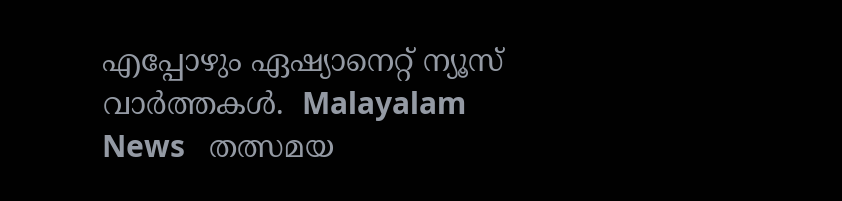എപ്പോഴും ഏഷ്യാനെറ്റ് ന്യൂസ് വാർത്തകൾ.  Malayalam News   തത്സമയ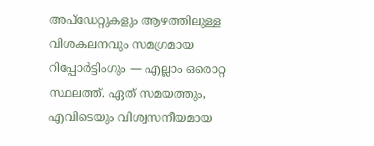അപ്‌ഡേറ്റുകളും ആഴത്തിലുള്ള വിശകലനവും സമഗ്രമായ റിപ്പോർട്ടിംഗും — എല്ലാം ഒരൊറ്റ സ്ഥലത്ത്. ഏത് സമയത്തും, എവിടെയും വിശ്വസനീയമായ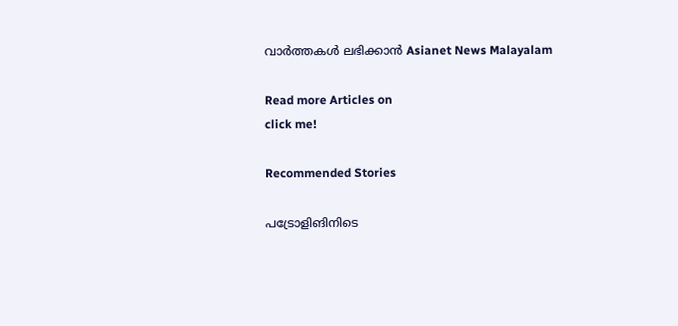വാർത്തകൾ ലഭിക്കാൻ Asianet News Malayalam

Read more Articles on
click me!

Recommended Stories

പട്രോളിങിനിടെ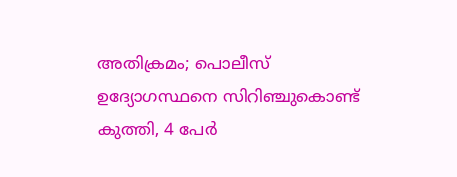അതിക്രമം; പൊലീസ് ഉദ്യോഗസ്ഥനെ സിറിഞ്ചുകൊണ്ട് കുത്തി, 4 പേർ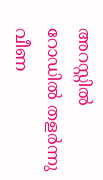അറസ്റ്റിൽ
റോഡില്‍ തളര്‍ന്നു വീണ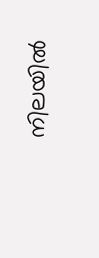നിലയില്‍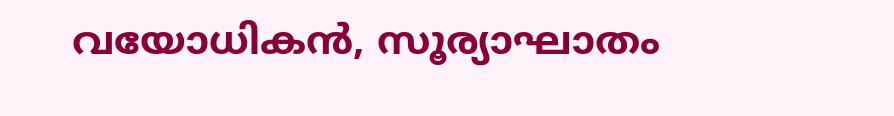വയോധികന്‍, സൂര്യാഘാതം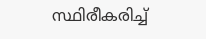സ്ഥിരീകരിച്ച്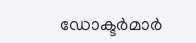ഡോക്ടര്‍മാര്‍